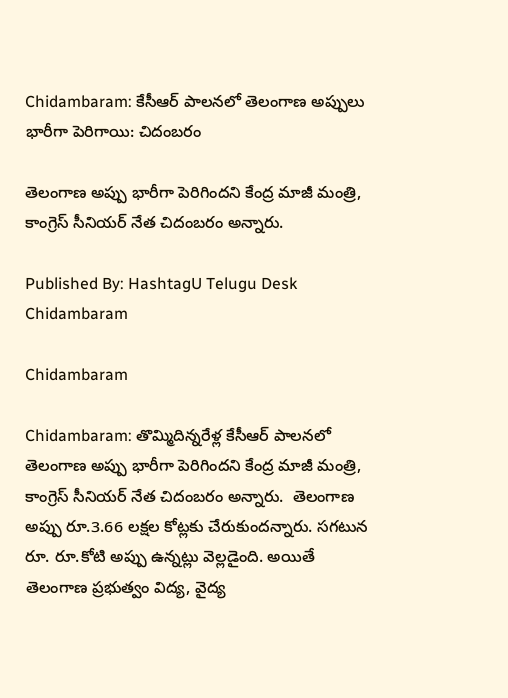Chidambaram: కేసీఆర్ పాలనలో తెలంగాణ అప్పులు భారీగా పెరిగాయి: చిదంబరం

తెలంగాణ అప్పు భారీగా పెరిగిందని కేంద్ర మాజీ మంత్రి, కాంగ్రెస్ సీనియర్ నేత చిదంబరం అన్నారు.

Published By: HashtagU Telugu Desk
Chidambaram

Chidambaram

Chidambaram: తొమ్మిదిన్నరేళ్ల కేసీఆర్ పాలనలో తెలంగాణ అప్పు భారీగా పెరిగిందని కేంద్ర మాజీ మంత్రి, కాంగ్రెస్ సీనియర్ నేత చిదంబరం అన్నారు.  తెలంగాణ అప్పు రూ.3.66 లక్షల కోట్లకు చేరుకుందన్నారు. సగటున రూ. రూ.కోటి అప్పు ఉన్నట్లు వెల్లడైంది. అయితే తెలంగాణ ప్రభుత్వం విద్య, వైద్య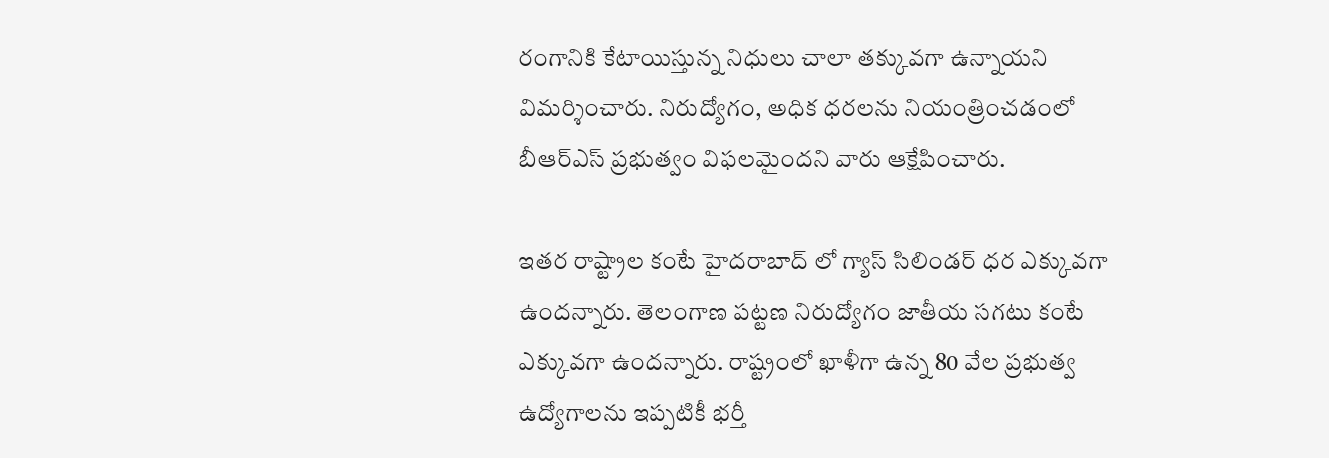రంగానికి కేటాయిస్తున్న నిధులు చాలా తక్కువగా ఉన్నాయని విమర్శించారు. నిరుద్యోగం, అధిక ధరలను నియంత్రించడంలో బీఆర్‌ఎస్ ప్రభుత్వం విఫలమైందని వారు ఆక్షేపించారు.

ఇతర రాష్ట్రాల కంటే హైదరాబాద్ లో గ్యాస్ సిలిండర్ ధర ఎక్కువగా ఉందన్నారు. తెలంగాణ పట్టణ నిరుద్యోగం జాతీయ సగటు కంటే ఎక్కువగా ఉందన్నారు. రాష్ట్రంలో ఖాళీగా ఉన్న 80 వేల ప్రభుత్వ ఉద్యోగాలను ఇప్పటికీ భర్తీ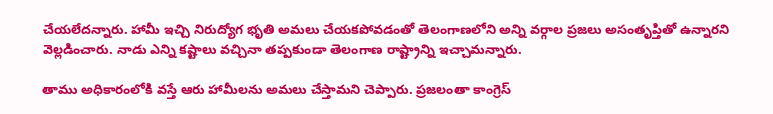చేయలేదన్నారు. హామీ ఇచ్చి నిరుద్యోగ భృతి అమలు చేయకపోవడంతో తెలంగాణలోని అన్ని వర్గాల ప్రజలు అసంతృప్తితో ఉన్నారని వెల్లడించారు. నాడు ఎన్ని కష్టాలు వచ్చినా తప్పకుండా తెలంగాణ రాష్ట్రాన్ని ఇచ్చామన్నారు.

తాము అధికారంలోకి వస్తే ఆరు హామీలను అమలు చేస్తామని చెప్పారు. ప్రజలంతా కాంగ్రెస్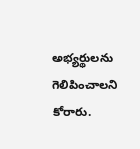అభ్యర్థులను గెలిపించాలని కోరారు.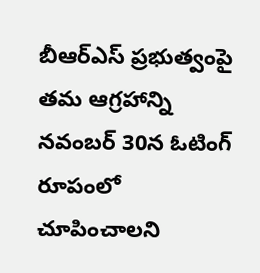బీఆర్‌ఎస్ ప్రభుత్వంపై తమ ఆగ్రహాన్ని నవంబర్ 30న ఓటింగ్ రూపంలో చూపించాలని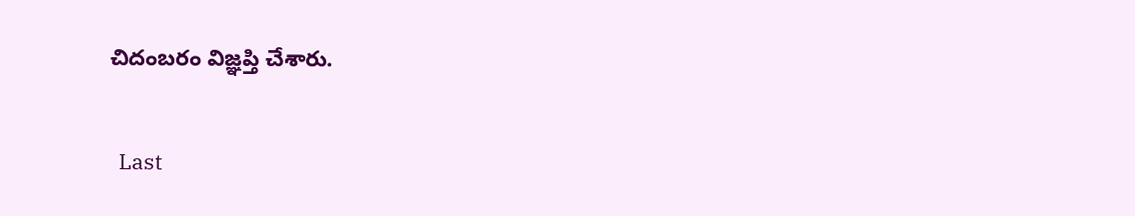చిదంబరం విజ్ఞప్తి చేశారు.

  Last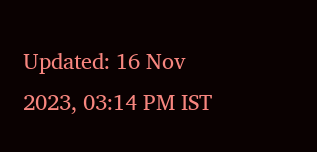Updated: 16 Nov 2023, 03:14 PM IST